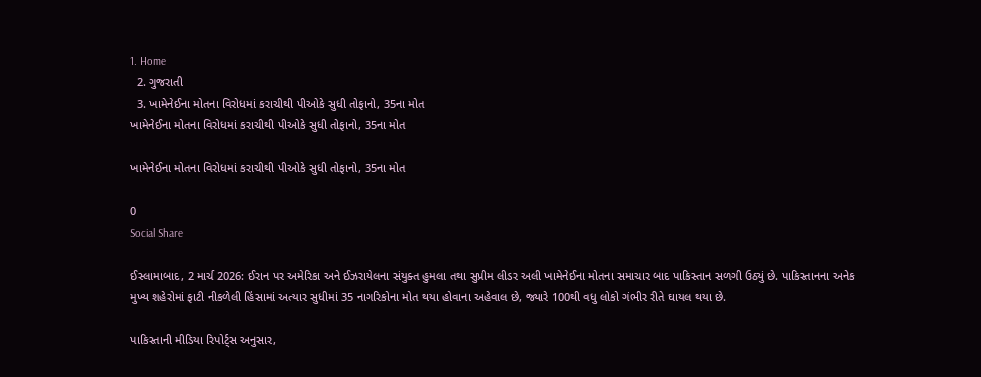1. Home
  2. ગુજરાતી
  3. ખામેનેઈના મોતના વિરોધમાં કરાચીથી પીઓકે સુધી તોફાનો, 35ના મોત
ખામેનેઈના મોતના વિરોધમાં કરાચીથી પીઓકે સુધી તોફાનો, 35ના મોત

ખામેનેઈના મોતના વિરોધમાં કરાચીથી પીઓકે સુધી તોફાનો, 35ના મોત

0
Social Share

ઈસ્લામાબાદ, 2 માર્ચ 2026: ઈરાન પર અમેરિકા અને ઈઝરાયેલના સંયુક્ત હુમલા તથા સુપ્રીમ લીડર અલી ખામેનેઈના મોતના સમાચાર બાદ પાકિસ્તાન સળગી ઉઠ્યું છે. પાકિસ્તાનના અનેક મુખ્ય શહેરોમાં ફાટી નીકળેલી હિંસામાં અત્યાર સુધીમાં 35 નાગરિકોના મોત થયા હોવાના અહેવાલ છે, જ્યારે 100થી વધુ લોકો ગંભીર રીતે ઘાયલ થયા છે.

પાકિસ્તાની મીડિયા રિપોર્ટ્સ અનુસાર,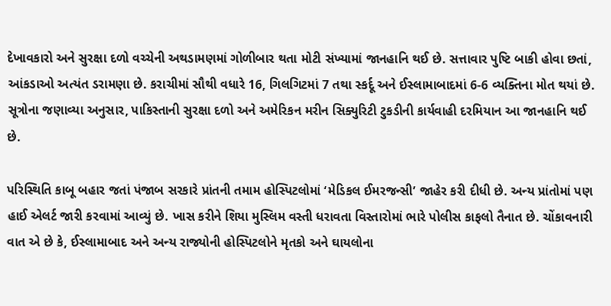દેખાવકારો અને સુરક્ષા દળો વચ્ચેની અથડામણમાં ગોળીબાર થતા મોટી સંખ્યામાં જાનહાનિ થઈ છે. સત્તાવાર પુષ્ટિ બાકી હોવા છતાં, આંકડાઓ અત્યંત ડરામણા છે. કરાચીમાં સૌથી વધારે 16, ગિલગિટમાં 7 તથા સ્કર્દૂ અને ઈસ્લામાબાદમાં 6-6 વ્યક્તિના મોત થયાં છે. સૂત્રોના જણાવ્યા અનુસાર, પાકિસ્તાની સુરક્ષા દળો અને અમેરિકન મરીન સિક્યુરિટી ટુકડીની કાર્યવાહી દરમિયાન આ જાનહાનિ થઈ છે.

પરિસ્થિતિ કાબૂ બહાર જતાં પંજાબ સરકારે પ્રાંતની તમામ હોસ્પિટલોમાં ‘મેડિકલ ઈમરજન્સી’ જાહેર કરી દીધી છે. અન્ય પ્રાંતોમાં પણ હાઈ એલર્ટ જારી કરવામાં આવ્યું છે. ખાસ કરીને શિયા મુસ્લિમ વસ્તી ધરાવતા વિસ્તારોમાં ભારે પોલીસ કાફલો તૈનાત છે. ચોંકાવનારી વાત એ છે કે, ઈસ્લામાબાદ અને અન્ય રાજ્યોની હોસ્પિટલોને મૃતકો અને ઘાયલોના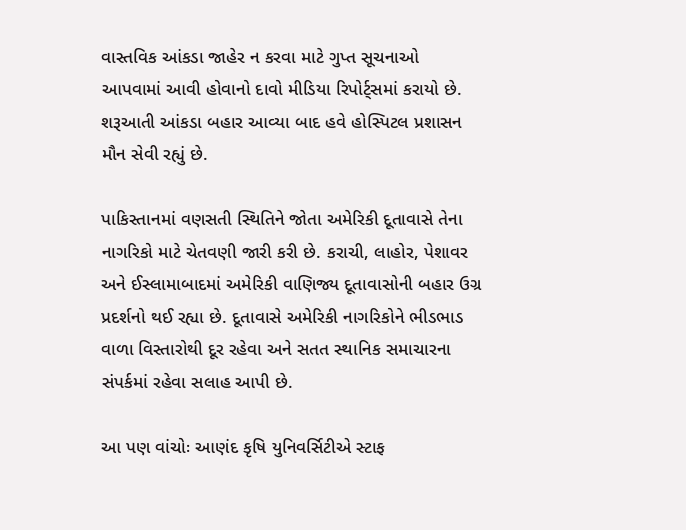વાસ્તવિક આંકડા જાહેર ન કરવા માટે ગુપ્ત સૂચનાઓ આપવામાં આવી હોવાનો દાવો મીડિયા રિપોર્ટ્સમાં કરાયો છે. શરૂઆતી આંકડા બહાર આવ્યા બાદ હવે હોસ્પિટલ પ્રશાસન મૌન સેવી રહ્યું છે.

પાકિસ્તાનમાં વણસતી સ્થિતિને જોતા અમેરિકી દૂતાવાસે તેના નાગરિકો માટે ચેતવણી જારી કરી છે. કરાચી, લાહોર, પેશાવર અને ઈસ્લામાબાદમાં અમેરિકી વાણિજ્ય દૂતાવાસોની બહાર ઉગ્ર પ્રદર્શનો થઈ રહ્યા છે. દૂતાવાસે અમેરિકી નાગરિકોને ભીડભાડ વાળા વિસ્તારોથી દૂર રહેવા અને સતત સ્થાનિક સમાચારના સંપર્કમાં રહેવા સલાહ આપી છે.

આ પણ વાંચોઃ આણંદ કૃષિ યુનિવર્સિટીએ સ્ટાફ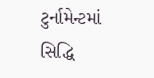ટુર્નામેન્ટમાં સિદ્ધિ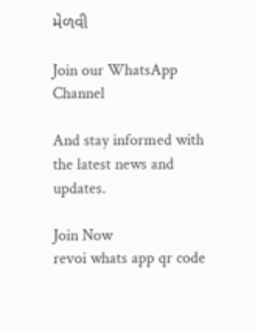મેળવી

Join our WhatsApp Channel

And stay informed with the latest news and updates.

Join Now
revoi whats app qr code